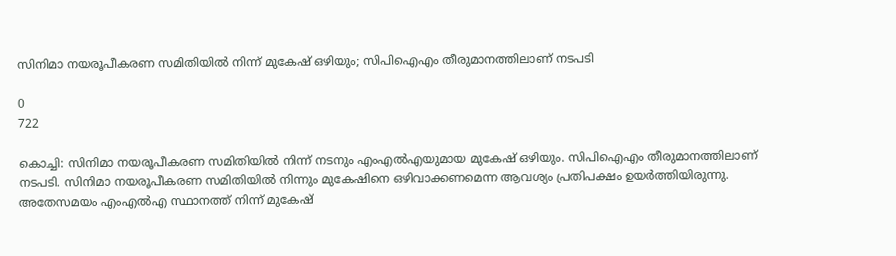സിനിമാ നയരൂപീകരണ സമിതിയില്‍ നിന്ന് മുകേഷ് ഒഴിയും; സിപിഐഎം തീരുമാനത്തിലാണ് നടപടി

0
722

കൊച്ചി: സിനിമാ നയരൂപീകരണ സമിതിയില്‍ നിന്ന് നടനും എംഎല്‍എയുമായ മുകേഷ് ഒഴിയും. സിപിഐഎം തീരുമാനത്തിലാണ് നടപടി. സിനിമാ നയരൂപീകരണ സമിതിയില്‍ നിന്നും മുകേഷിനെ ഒഴിവാക്കണമെന്ന ആവശ്യം പ്രതിപക്ഷം ഉയര്‍ത്തിയിരുന്നു. അതേസമയം എംഎല്‍എ സ്ഥാനത്ത് നിന്ന് മുകേഷ്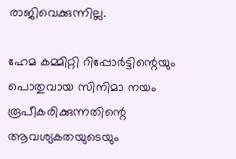രാജിവെക്കുന്നില്ല.

ഹേമ കമ്മിറ്റി റിപ്പോര്‍ട്ടിന്റെയും പൊതുവായ സിനിമാ നയം രൂപീകരിക്കുന്നതിന്റെ ആവശ്യകതയുടെയും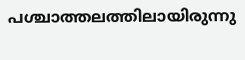പശ്ചാത്തലത്തിലായിരുന്നു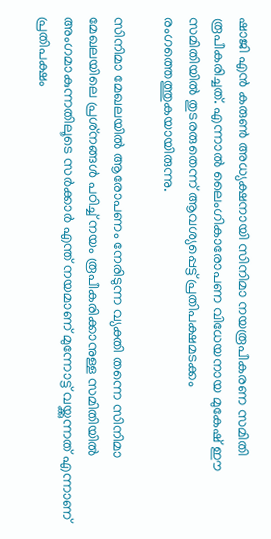ഷാജി എന്‍ കരുണ്‍ അധ്യക്ഷനായി സിനിമാ നയരൂപീകരണ സമിതി രൂപീകരിച്ചത്. എന്നാൽ ലൈംഗികാരോപണ വിധേയനായ മുകേഷ് ഈ സമിതിയിൽ തുടരരുതെന്ന് ആവശ്യപ്പെട്ട് പ്രതിപക്ഷമടക്കം രംഗത്തെത്തുകയായിരുന്നു.

സിനിമാ മേഖലയില്‍ ആരോപണം നേരിടുന്ന വ്യക്തി തന്നെ സിനിമാ മേഖലയിലെ പ്രശ്‌നങ്ങള്‍ പഠിച്ച് നയം രൂപീകരിക്കാനുള്ള സമിതിയില്‍ അംഗമാകുന്നതിലൂടെ സര്‍ക്കാര്‍ എന്ത് നയമാണ് മുന്നോട്ട് വയ്ക്കുന്നത് എന്നാണ് പ്രതിപക്ഷം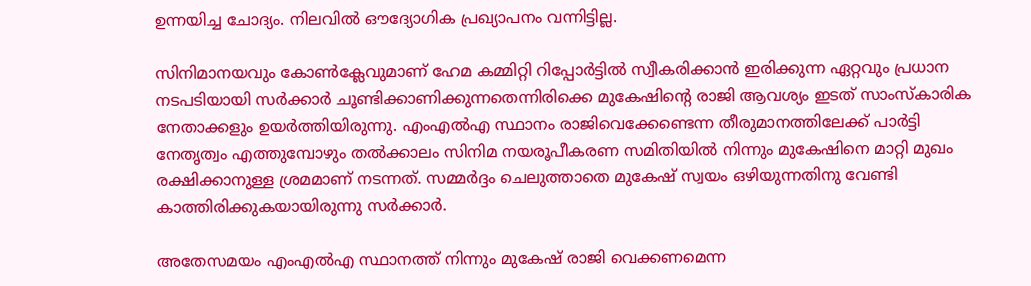ഉന്നയിച്ച ചോദ്യം. നിലവിൽ ഔദ്യോഗിക പ്രഖ്യാപനം വന്നിട്ടില്ല.

സിനിമാനയവും കോണ്‍ക്ലേവുമാണ് ഹേമ കമ്മിറ്റി റിപ്പോര്‍ട്ടില്‍ സ്വീകരിക്കാന്‍ ഇരിക്കുന്ന ഏറ്റവും പ്രധാന നടപടിയായി സര്‍ക്കാര്‍ ചൂണ്ടിക്കാണിക്കുന്നതെന്നിരിക്കെ മുകേഷിന്റെ രാജി ആവശ്യം ഇടത് സാംസ്‌കാരിക നേതാക്കളും ഉയര്‍ത്തിയിരുന്നു. എംഎല്‍എ സ്ഥാനം രാജിവെക്കേണ്ടെന്ന തീരുമാനത്തിലേക്ക് പാര്‍ട്ടി നേതൃത്വം എത്തുമ്പോഴും തല്‍ക്കാലം സിനിമ നയരൂപീകരണ സമിതിയില്‍ നിന്നും മുകേഷിനെ മാറ്റി മുഖം രക്ഷിക്കാനുള്ള ശ്രമമാണ് നടന്നത്. സമ്മര്‍ദ്ദം ചെലുത്താതെ മുകേഷ് സ്വയം ഒഴിയുന്നതിനു വേണ്ടി കാത്തിരിക്കുകയായിരുന്നു സര്‍ക്കാര്‍.

അതേസമയം എംഎല്‍എ സ്ഥാനത്ത് നിന്നും മുകേഷ് രാജി വെക്കണമെന്ന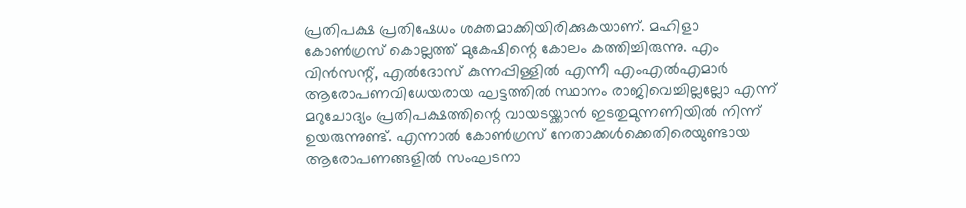പ്രതിപക്ഷ പ്രതിഷേധം ശക്തമാക്കിയിരിക്കുകയാണ്. മഹിളാ കോണ്‍ഗ്രസ് കൊല്ലത്ത് മുകേഷിന്റെ കോലം കത്തിച്ചിരുന്നു. എം വിന്‍സന്റ്, എല്‍ദോസ് കുന്നപ്പിള്ളില്‍ എന്നീ എംഎല്‍എമാര്‍ ആരോപണവിധേയരായ ഘട്ടത്തില്‍ സ്ഥാനം രാജിവെച്ചില്ലല്ലോ എന്ന് മറുചോദ്യം പ്രതിപക്ഷത്തിന്റെ വായടയ്ക്കാന്‍ ഇടതുമുന്നണിയില്‍ നിന്ന് ഉയരുന്നുണ്ട്. എന്നാല്‍ കോണ്‍ഗ്രസ് നേതാക്കള്‍ക്കെതിരെയുണ്ടായ ആരോപണങ്ങളില്‍ സംഘടനാ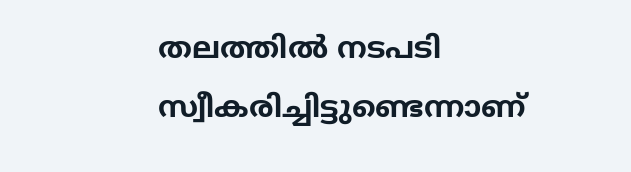തലത്തില്‍ നടപടി സ്വീകരിച്ചിട്ടുണ്ടെന്നാണ്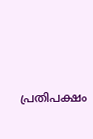പ്രതിപക്ഷം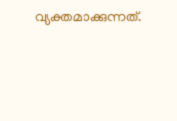വ്യക്തമാക്കുന്നത്.